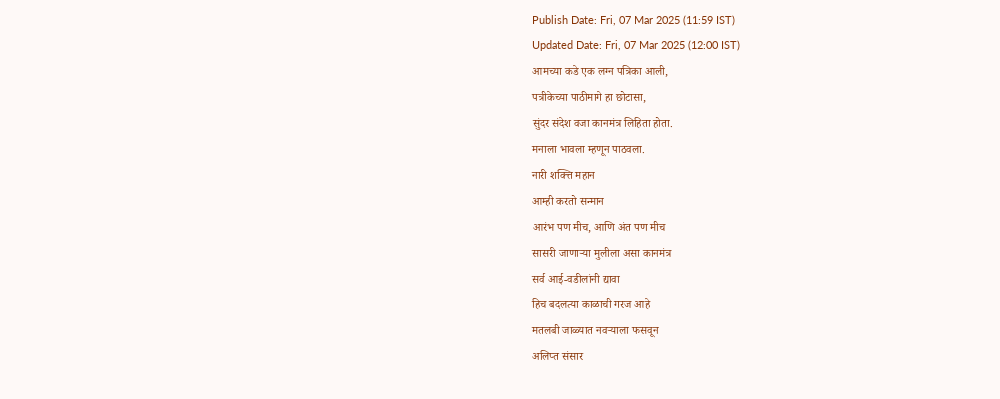Publish Date: Fri, 07 Mar 2025 (11:59 IST)
Updated Date: Fri, 07 Mar 2025 (12:00 IST)
आमच्या कडे एक लग्न पत्रिका आली,
पत्रीकेच्या पाठीमागे हा छोटासा,
सुंदर संदेश वजा कानमंत्र लिहिता होता.
मनाला भावला म्हणून पाठवला.
नारी शक्त्ति महान
आम्ही करतो सन्मान
आरंभ पण मीच, आणि अंत पण मीच
सासरी जाणाऱ्या मुलीला असा कानमंत्र
सर्व आई-वडीलांनी द्यावा
हिच बदलत्या काळाची गरज आहे
मतलबी जाळ्यात नवऱ्याला फसवून
अलिप्त संसार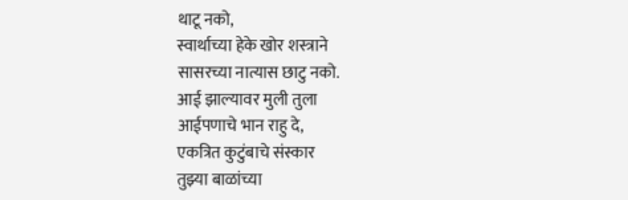थाटू नको,
स्वार्थाच्या हेके खोर शस्त्राने
सासरच्या नात्यास छाटु नको.
आई झाल्यावर मुली तुला
आईपणाचे भान राहु दे,
एकत्रित कुटुंबाचे संस्कार
तुझ्या बाळांच्या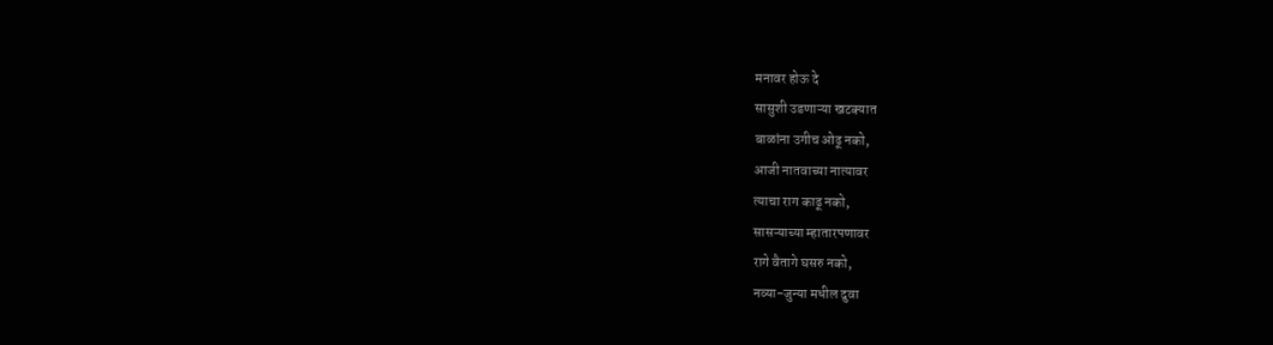मनावर होऊ दे
सासुशी उडणाऱ्या खटक्यात
बाळांना उगीच ओढू नको,
आजी नातवाच्या नात्यावर
त्याचा राग काढू नको,
सासऱ्याच्या म्हातारपणावर
रागे वैतागे घसरु नको,
नव्या-जुन्या मधील दुवा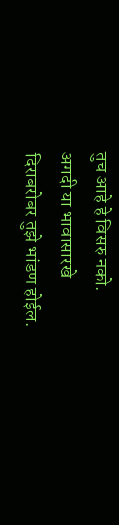तुच आहे हे विसरु नको.
अगदी या भावासारखे
दिराबरोबर तुझे भांडण होईल.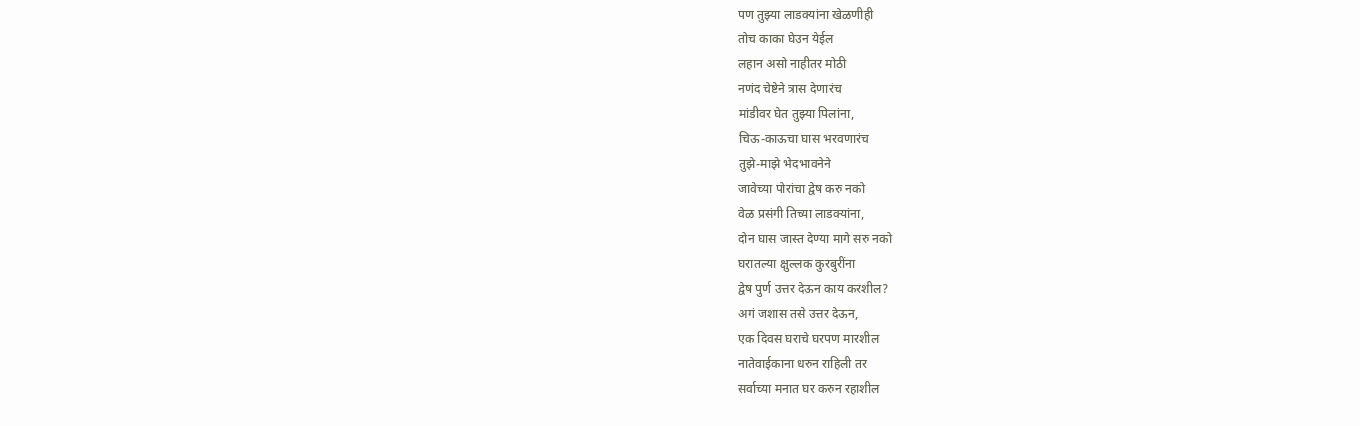पण तुझ्या लाडक्यांना खेळणीही
तोच काका घेउन येईल
लहान असो नाहीतर मोठी
नणंद चेष्टेने त्रास देणारंच
मांडीवर घेत तुझ्या पिलांना,
चिऊ-काऊचा घास भरवणारंच
तुझे-माझे भेदभावनेने
जावेच्या पोरांचा द्वेष करु नको
वेळ प्रसंगी तिच्या लाडक्यांना,
दोन घास जास्त देण्या मागे सरु नको
घरातल्या क्षुल्लक कुरबुरींना
द्वेष पुर्ण उत्तर देऊन काय करशील?
अगं जशास तसे उत्तर देऊन,
एक दिवस घराचे घरपण मारशील
नातेवाईकाना धरुन राहिली तर
सर्वाच्या मनात घर करुन रहाशील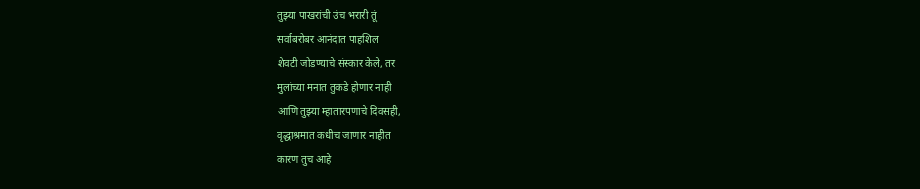तुझ्या पाखरांची उंच भरारी तूं
सर्वाबरोबर आनंदात पाहशिल
शेवटी जोडण्याचे संस्कार केले, तर
मुलांच्या मनात तुकडे होणार नाही
आणि तुझ्या म्हातारपणाचे दिवसही,
वृद्धाश्रमात कधीच जाणार नाहीत
कारण तुच आहे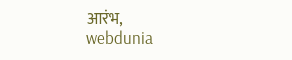आरंभ,
webdunia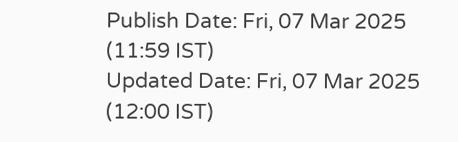Publish Date: Fri, 07 Mar 2025 (11:59 IST)
Updated Date: Fri, 07 Mar 2025 (12:00 IST)